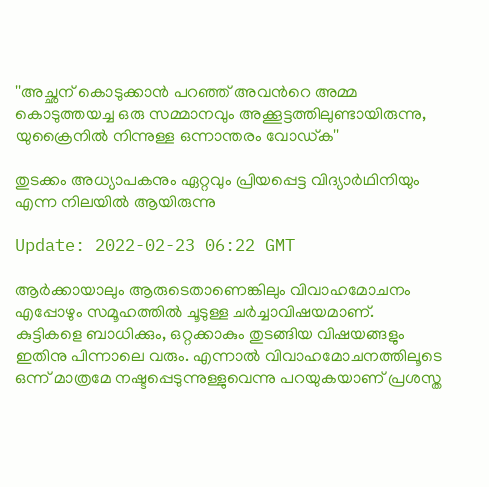''അച്ഛന് കൊടുക്കാന്‍ പറഞ്ഞ് അവന്‍റെ അമ്മ കൊടുത്തയച്ച ഒരു സമ്മാനവും അക്കൂട്ടത്തിലുണ്ടായിരുന്നു, യുക്രൈനില്‍ നിന്നുള്ള ഒന്നാന്തരം വോഡ്ക''

തുടക്കം അധ്യാപകനും ഏറ്റവും പ്രിയപ്പെട്ട വിദ്യാർഥിനിയും എന്ന നിലയിൽ ആയിരുന്നു

Update: 2022-02-23 06:22 GMT

ആര്‍ക്കായാലും ആരുടെതാണെങ്കിലും വിവാഹമോചനം എപ്പോഴും സമൂഹത്തില്‍ ചൂടുള്ള ചര്‍ച്ചാവിഷയമാണ്. കുട്ടികളെ ബാധിക്കും, ഒറ്റക്കാകും തുടങ്ങിയ വിഷയങ്ങളും ഇതിനു പിന്നാലെ വരും. എന്നാല്‍ വിവാഹമോചനത്തിലൂടെ ഒന്ന് മാത്രമേ നഷ്ടപ്പെടുന്നുള്ളുവെന്നു പറയുകയാണ് പ്രശസ്ത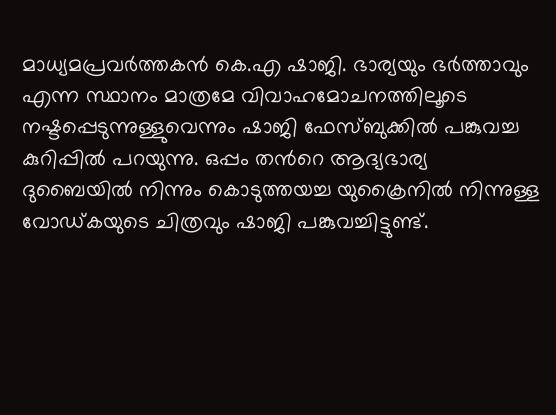മാധ്യമപ്രവര്‍‌ത്തകന്‍ കെ.എ ഷാജി. ഭാര്യയും ഭര്‍ത്താവും എന്ന സ്ഥാനം മാത്രമേ വിവാഹമോചനത്തിലൂടെ നഷ്ടപ്പെടുന്നുള്ളുവെന്നും ഷാജി ഫേസ്ബുക്കില്‍ പങ്കുവച്ച കുറിപ്പില്‍ പറയുന്നു. ഒപ്പം തന്‍റെ ആദ്യഭാര്യ ദുബൈയില്‍ നിന്നും കൊടുത്തയച്ച യുക്രൈനില്‍ നിന്നുള്ള വോഡ്കയുടെ ചിത്രവും ഷാജി പങ്കുവച്ചിട്ടുണ്ട്.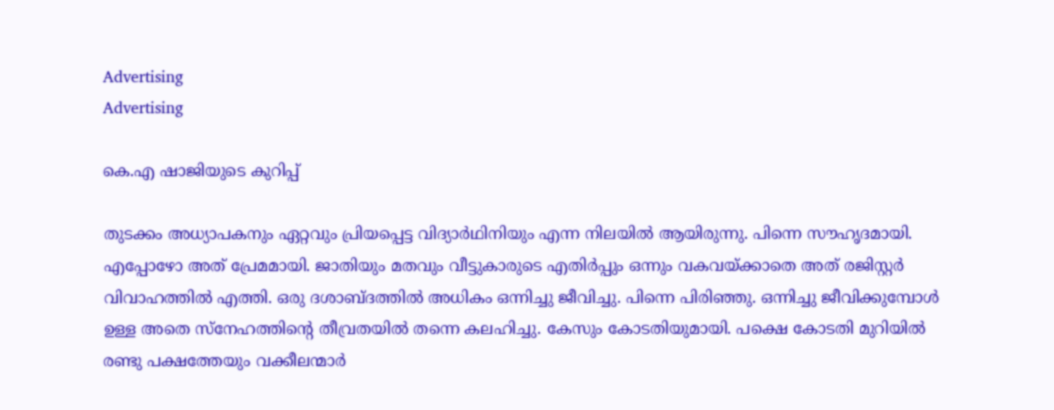Advertising
Advertising

കെ.എ ഷാജിയുടെ കുറിപ്പ്

തുടക്കം അധ്യാപകനും ഏറ്റവും പ്രിയപ്പെട്ട വിദ്യാർഥിനിയും എന്ന നിലയിൽ ആയിരുന്നു. പിന്നെ സൗഹൃദമായി. എപ്പോഴോ അത് പ്രേമമായി. ജാതിയും മതവും വീട്ടുകാരുടെ എതിർപ്പും ഒന്നും വകവയ്ക്കാതെ അത് രജിസ്റ്റർ വിവാഹത്തിൽ എത്തി. ഒരു ദശാബ്ദത്തിൽ അധികം ഒന്നിച്ചു ജീവിച്ചു. പിന്നെ പിരിഞ്ഞു. ഒന്നിച്ചു ജീവിക്കുമ്പോൾ ഉള്ള അതെ സ്നേഹത്തിന്‍റെ തീവ്രതയിൽ തന്നെ കലഹിച്ചു. കേസും കോടതിയുമായി. പക്ഷെ കോടതി മുറിയിൽ രണ്ടു പക്ഷത്തേയും വക്കീലന്മാർ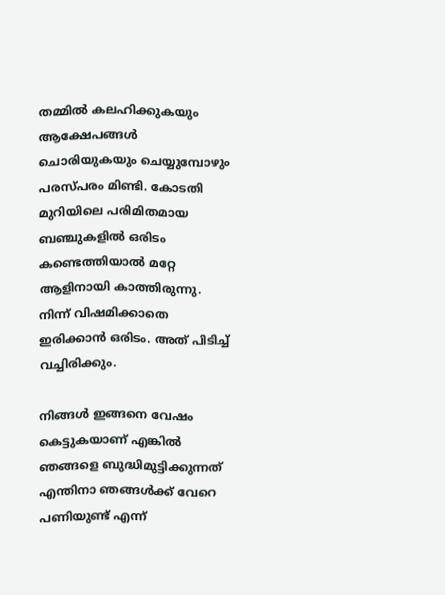തമ്മിൽ കലഹിക്കുകയും ആക്ഷേപങ്ങൾ ചൊരിയുകയും ചെയ്യുമ്പോഴും പരസ്പരം മിണ്ടി. കോടതി മുറിയിലെ പരിമിതമായ ബഞ്ചുകളിൽ ഒരിടം കണ്ടെത്തിയാൽ മറ്റേ ആളിനായി കാത്തിരുന്നു. നിന്ന് വിഷമിക്കാതെ ഇരിക്കാൻ ഒരിടം. അത് പിടിച്ച് വച്ചിരിക്കും.

നിങ്ങൾ ഇങ്ങനെ വേഷം കെട്ടുകയാണ് എങ്കിൽ ഞങ്ങളെ ബുദ്ധിമുട്ടിക്കുന്നത് എന്തിനാ ഞങ്ങൾക്ക് വേറെ പണിയുണ്ട് എന്ന്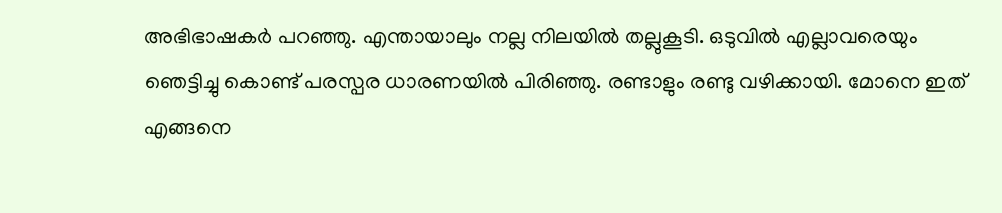അഭിഭാഷകർ പറഞ്ഞു. എന്തായാലും നല്ല നിലയിൽ തല്ലുകൂടി. ഒടുവിൽ എല്ലാവരെയും ഞെട്ടിച്ചു കൊണ്ട് പരസ്പര ധാരണയിൽ പിരിഞ്ഞു. രണ്ടാളും രണ്ടു വഴിക്കായി. മോനെ ഇത് എങ്ങനെ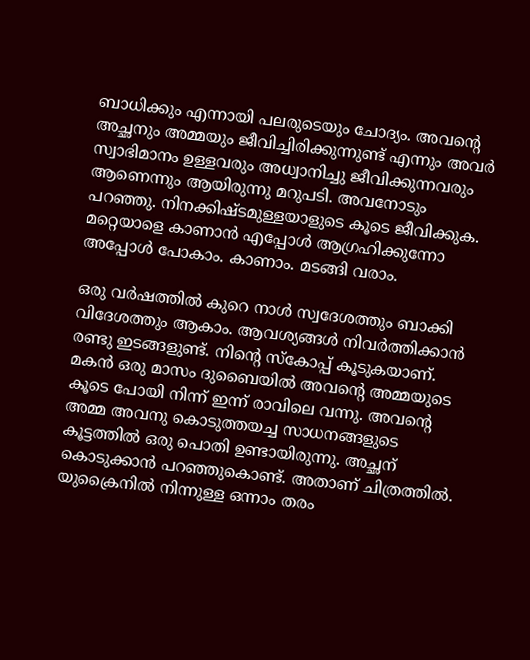ബാധിക്കും എന്നായി പലരുടെയും ചോദ്യം. അവന്‍റെ അച്ഛനും അമ്മയും ജീവിച്ചിരിക്കുന്നുണ്ട് എന്നും അവർ സ്വാഭിമാനം ഉള്ളവരും അധ്വാനിച്ചു ജീവിക്കുന്നവരും ആണെന്നും ആയിരുന്നു മറുപടി. അവനോടും പറഞ്ഞു. നിനക്കിഷ്ടമുള്ളയാളുടെ കൂടെ ജീവിക്കുക. മറ്റെയാളെ കാണാൻ എപ്പോൾ ആഗ്രഹിക്കുന്നോ അപ്പോൾ പോകാം. കാണാം. മടങ്ങി വരാം.

ഒരു വർഷത്തിൽ കുറെ നാൾ സ്വദേശത്തും ബാക്കി വിദേശത്തും ആകാം. ആവശ്യങ്ങൾ നിവർത്തിക്കാൻ രണ്ടു ഇടങ്ങളുണ്ട്. നിന്‍റെ സ്കോപ്പ് കൂടുകയാണ്. മകൻ ഒരു മാസം ദുബൈയിൽ അവന്‍റെ അമ്മയുടെ കൂടെ പോയി നിന്ന് ഇന്ന് രാവിലെ വന്നു. അവന്‍റെ അമ്മ അവനു കൊടുത്തയച്ച സാധനങ്ങളുടെ കൂട്ടത്തിൽ ഒരു പൊതി ഉണ്ടായിരുന്നു. അച്ഛന് കൊടുക്കാൻ പറഞ്ഞുകൊണ്ട്. അതാണ് ചിത്രത്തിൽ. യുക്രൈനിൽ നിന്നുള്ള ഒന്നാം തരം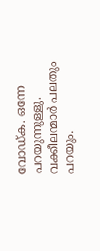വോഡ്‌ക. ഒന്നേ പറയുന്നുള്ളു. വക്കീലന്മാർ പലതും പറയും.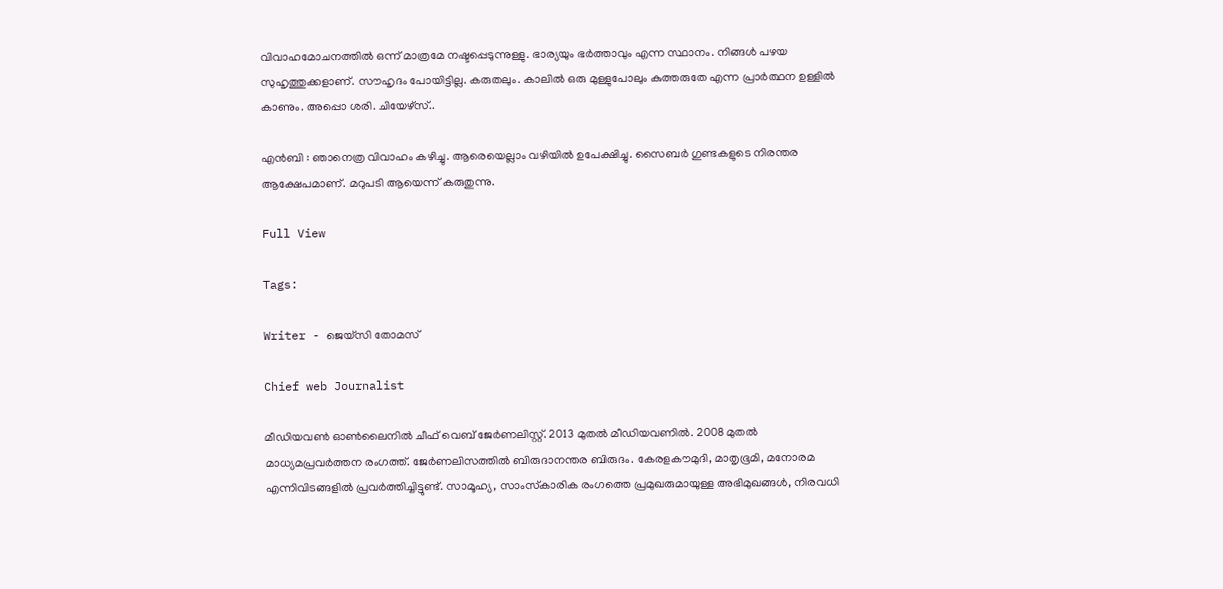വിവാഹമോചനത്തിൽ ഒന്ന് മാത്രമേ നഷ്ടപ്പെടുന്നുള്ളു. ഭാര്യയും ഭർത്താവും എന്ന സ്ഥാനം. നിങ്ങൾ പഴയ സുഹൃത്തുക്കളാണ്. സൗഹൃദം പോയിട്ടില്ല. കരുതലും. കാലിൽ ഒരു മുള്ളുപോലും കുത്തരുതേ എന്ന പ്രാർത്ഥന ഉള്ളിൽ കാണും. അപ്പൊ ശരി. ചിയേഴ്സ്..

എൻബി : ഞാനെത്ര വിവാഹം കഴിച്ചു. ആരെയെല്ലാം വഴിയിൽ ഉപേക്ഷിച്ചു. സൈബർ ഗുണ്ടകളുടെ നിരന്തര ആക്ഷേപമാണ്. മറുപടി ആയെന്ന് കരുതുന്നു.

Full View

Tags:

Writer - ജെയ്സി തോമസ്

Chief web Journalist

മീഡിയവൺ ഓൺലൈനിൽ ചീഫ് വെബ് ജേർണലിസ്റ്റ്. 2013 മുതൽ മീഡിയവണിൽ. 2008 മുതൽ മാധ്യമപ്രവർത്തന രംഗത്ത്. ജേർണലിസത്തിൽ ബിരുദാനന്തര ബിരുദം. കേരളകൗമുദി, മാതൃഭൂമി, മനോരമ എന്നിവിടങ്ങളിൽ പ്രവർത്തിച്ചിട്ടുണ്ട്. സാമൂഹ്യ, സാംസ്‌കാരിക രംഗത്തെ പ്രമുഖരുമായുള്ള അഭിമുഖങ്ങൾ, നിരവധി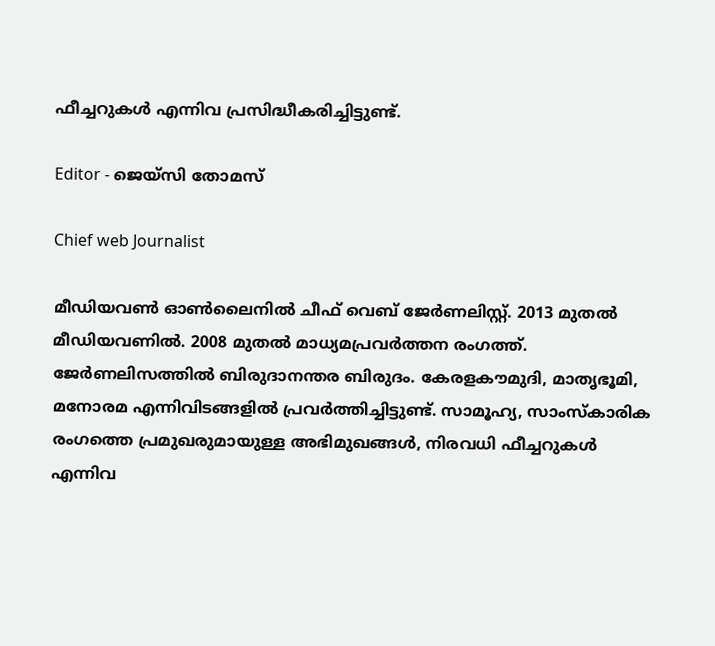ഫീച്ചറുകൾ എന്നിവ പ്രസിദ്ധീകരിച്ചിട്ടുണ്ട്.

Editor - ജെയ്സി തോമസ്

Chief web Journalist

മീഡിയവൺ ഓൺലൈനിൽ ചീഫ് വെബ് ജേർണലിസ്റ്റ്. 2013 മുതൽ മീഡിയവണിൽ. 2008 മുതൽ മാധ്യമപ്രവർത്തന രംഗത്ത്. ജേർണലിസത്തിൽ ബിരുദാനന്തര ബിരുദം. കേരളകൗമുദി, മാതൃഭൂമി, മനോരമ എന്നിവിടങ്ങളിൽ പ്രവർത്തിച്ചിട്ടുണ്ട്. സാമൂഹ്യ, സാംസ്‌കാരിക രംഗത്തെ പ്രമുഖരുമായുള്ള അഭിമുഖങ്ങൾ, നിരവധി ഫീച്ചറുകൾ എന്നിവ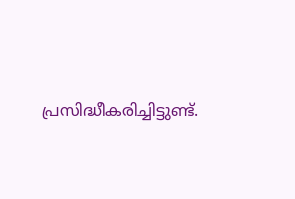പ്രസിദ്ധീകരിച്ചിട്ടുണ്ട്.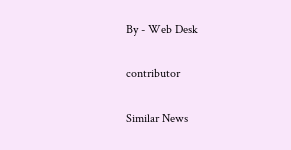By - Web Desk

contributor

Similar News